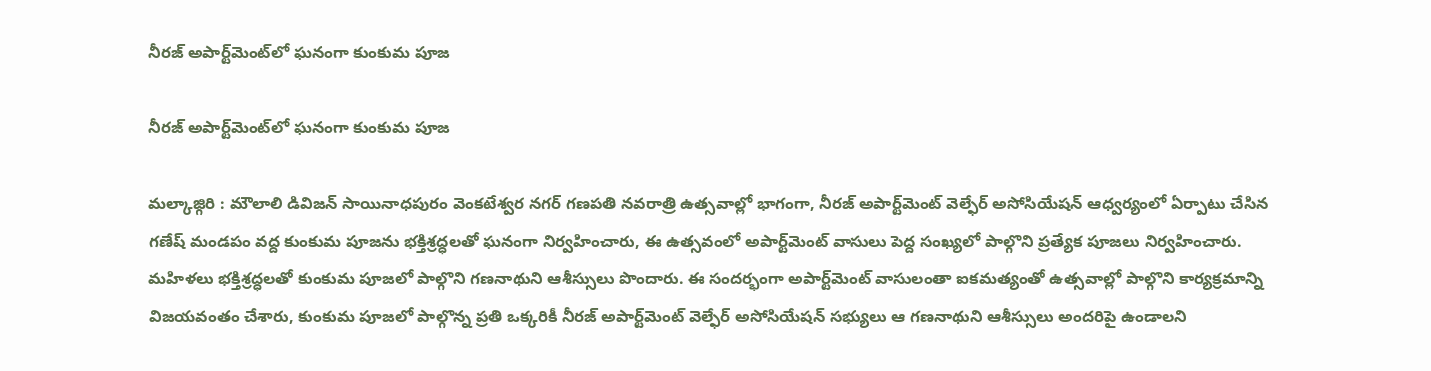నీరజ్ అపార్ట్‌మెంట్‌లో ఘనంగా కుంకుమ పూజ

నీరజ్ అపార్ట్‌మెంట్‌లో ఘనంగా కుంకుమ పూజ

మల్కాజ్గిరి : మౌలాలి డివిజన్ సాయినాధపురం వెంకటేశ్వర నగర్ గణపతి నవరాత్రి ఉత్సవాల్లో భాగంగా, నీరజ్ అపార్ట్‌మెంట్ వెల్ఫేర్ అసోసియేషన్ ఆధ్వర్యంలో ఏర్పాటు చేసిన గణేష్ మండపం వద్ద కుంకుమ పూజను భక్తిశ్రద్ధలతో ఘనంగా నిర్వహించారు, ఈ ఉత్సవంలో అపార్ట్‌మెంట్‌ వాసులు పెద్ద సంఖ్యలో పాల్గొని ప్రత్యేక పూజలు నిర్వహించారు. మహిళలు భక్తిశ్రద్ధలతో కుంకుమ పూజలో పాల్గొని గణనాథుని ఆశీస్సులు పొందారు. ఈ సందర్భంగా అపార్ట్‌మెంట్‌ వాసులంతా ఐకమత్యంతో ఉత్సవాల్లో పాల్గొని కార్యక్రమాన్ని విజయవంతం చేశారు, కుంకుమ పూజలో పాల్గొన్న ప్రతి ఒక్కరికీ నీరజ్ అపార్ట్‌మెంట్ వెల్ఫేర్ అసోసియేషన్ సభ్యులు ఆ గణనాథుని ఆశీస్సులు అందరిపై ఉండాలని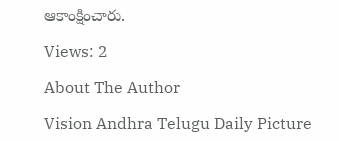ఆకాంక్షించారు.

Views: 2

About The Author

Vision Andhra Telugu Daily Picture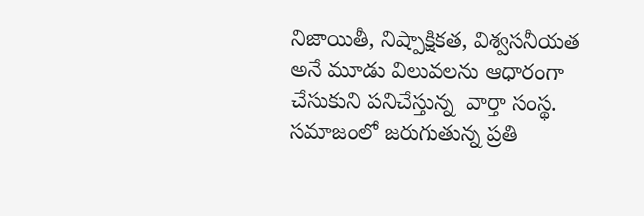నిజాయితీ, నిష్పాక్షికత, విశ్వసనీయత అనే మూడు విలువలను ఆధారంగా చేసుకుని పనిచేస్తున్న  వార్తా సంస్థ. సమాజంలో జరుగుతున్న ప్రతి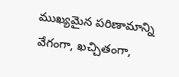ముఖ్యమైన పరిణామాన్ని వేగంగా, ఖచ్చితంగా,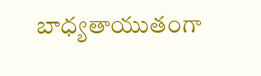బాధ్యతాయుతంగా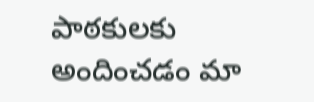పాఠకులకు అందించడం మా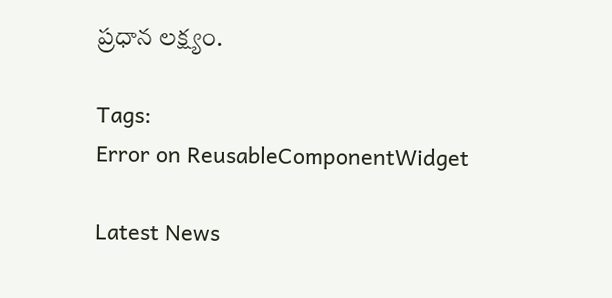ప్రధాన లక్ష్యం.

Tags:
Error on ReusableComponentWidget

Latest News